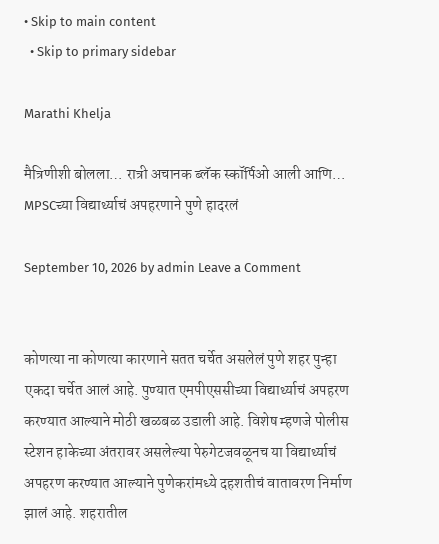• Skip to main content
  • Skip to primary sidebar

Marathi Khelja

मैत्रिणीशी बोलला… रात्री अचानक ब्लॅक स्कॉर्पिओ आली आणि… MPSCच्या विद्यार्थ्याचं अपहरणाने पुणे हादरलं

September 10, 2026 by admin Leave a Comment


कोणत्या ना कोणत्या कारणाने सतत चर्चेत असलेलं पुणे शहर पुन्हा एकदा चर्चेत आलं आहे. पुण्यात एमपीएससीच्या विद्यार्थ्याचं अपहरण करण्यात आल्याने मोठी खळबळ उडाली आहे. विशेष म्हणजे पोलीस स्टेशन हाकेच्या अंतरावर असलेल्या पेरुगेटजवळूनच या विद्यार्थ्याचं अपहरण करण्यात आल्याने पुणेकरांमध्ये दहशतीचं वातावरण निर्माण झालं आहे. शहरातील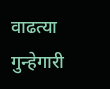वाढत्या गुन्हेगारी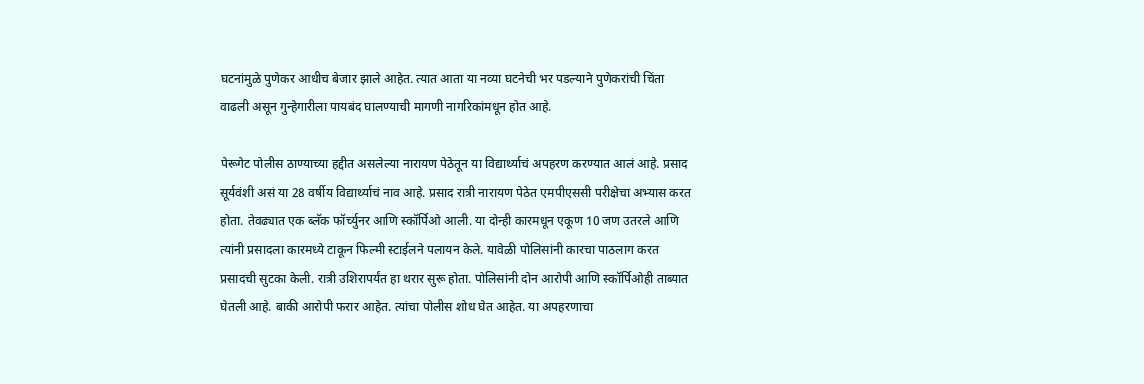घटनांमुळे पुणेकर आधीच बेजार झाले आहेत. त्यात आता या नव्या घटनेची भर पडल्याने पुणेकरांची चिंता वाढली असून गुन्हेगारीला पायबंद घालण्याची मागणी नागरिकांमधून होत आहे.

पेरूगेट पोलीस ठाण्याच्या हद्दीत असलेल्या नारायण पेठेतून या विद्यार्थ्याचं अपहरण करण्यात आलं आहे. प्रसाद सूर्यवंशी असं या 28 वर्षीय विद्यार्थ्याचं नाव आहे. प्रसाद रात्री नारायण पेठेत एमपीएससी परीक्षेचा अभ्यास करत होता. तेवढ्यात एक ब्लॅक फॉर्च्युनर आणि स्कॉर्पिओ आली. या दोन्ही कारमधून एकूण 10 जण उतरले आणि त्यांनी प्रसादला कारमध्ये टाकून फिल्मी स्टाईलने पलायन केले. यावेळी पोलिसांनी कारचा पाठलाग करत प्रसादची सुटका केली. रात्री उशिरापर्यंत हा थरार सुरू होता. पोलिसांनी दोन आरोपी आणि स्कॉर्पिओही ताब्यात घेतली आहे. बाकी आरोपी फरार आहेत. त्यांचा पोलीस शोध घेत आहेत. या अपहरणाचा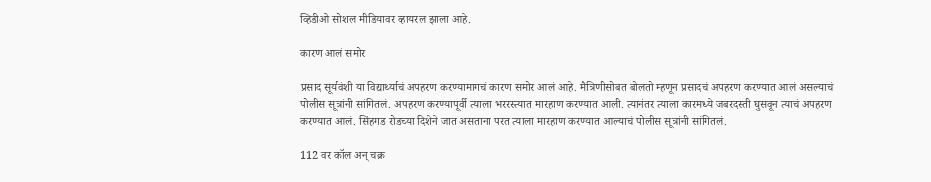व्हिडीओ सोशल मीडियावर व्हायरल झाला आहे.

कारण आलं समोर

प्रसाद सूर्यवंशी या विद्यार्थ्याचं अपहरण करण्यामागचं कारण समोर आलं आहे. मैत्रिणीसोबत बोलतो म्हणून प्रसादचं अपहरण करण्यात आलं असल्याचं पोलीस सूत्रांनी सांगितलं. अपहरण करण्यापूर्वी त्याला भररस्त्यात मारहाण करण्यात आली. त्यानंतर त्याला कारमध्ये जबरदस्ती घुसवून त्याचं अपहरण करण्यात आलं. सिंहगड रोडच्या दिशेने जात असताना परत त्याला मारहाण करण्यात आल्याचं पोलीस सूत्रांनी सांगितलं.

112 वर कॉल अन् चक्र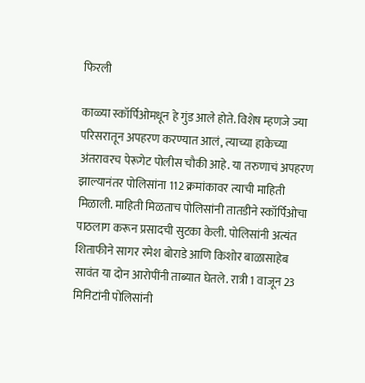फिरली

काळ्या स्कॉर्पिओमधून हे गुंड आले होते. विशेष म्हणजे ज्या परिसरातून अपहरण करण्यात आलं, त्याच्या हाकेच्या अंतरावरच पेरूगेट पोलीस चौकी आहे. या तरुणाचं अपहरण झाल्यानंतर पोलिसांना 112 क्रमांकावर त्याची माहिती मिळाली. माहिती मिळताच पोलिसांनी तातडीने स्कॉर्पिओचा पाठलाग करून प्रसादची सुटका केली. पोलिसांनी अत्यंत शिताफीने सागर रमेश बोराडे आणि किशोर बाळासाहेब सावंत या दोन आरोपींनी ताब्यात घेतले. रात्री 1 वाजून 23 मिनिटांनी पोलिसांनी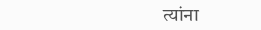त्यांना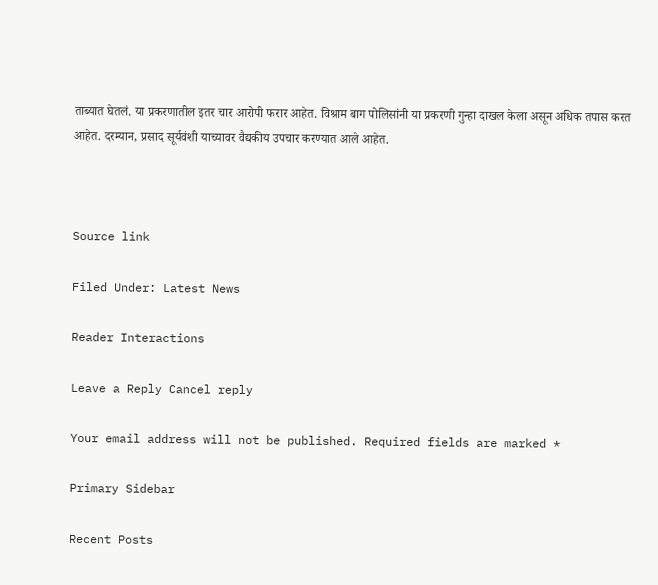ताब्यात घेतलं. या प्रकरणातील इतर चार आरोपी फरार आहेत. विश्राम बाग पोलिसांनी या प्रकरणी गुन्हा दाखल केला असून अधिक तपास करत आहेत. दरम्यान, प्रसाद सूर्यवंशी याच्यावर वैद्यकीय उपचार करण्यात आले आहेत.



Source link

Filed Under: Latest News

Reader Interactions

Leave a Reply Cancel reply

Your email address will not be published. Required fields are marked *

Primary Sidebar

Recent Posts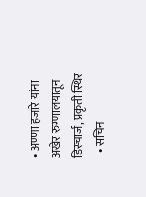• अण्णा हजारे यांना अखेर रुग्णालयातून डिस्चार्ज, प्रकृती स्थिर
  • सचिन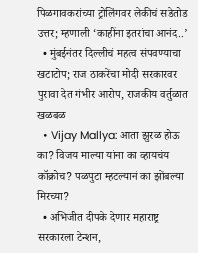पिळगावकरांच्या ट्रोलिंगवर लेकीचं सडेतोड उत्तर; म्हणाली ‘काहींना इतरांचा आनंद..’
  • मुंबईनंतर दिल्लीचं महत्व संपवण्याचा खटाटोप; राज ठाकरेंचा मोदी सरकारवर पुरावा देत गंभीर आरोप, राजकीय वर्तुळात खळबळ
  • Vijay Mallya: आता झुरळ होऊ का? विजय माल्या यांना का व्हायचंय कॉक्रोच? पळपुटा म्हटल्यानं का झोंबल्या मिरच्या?
  • अभिजीत दीपके देणार महाराष्ट्र सरकारला टेन्शन,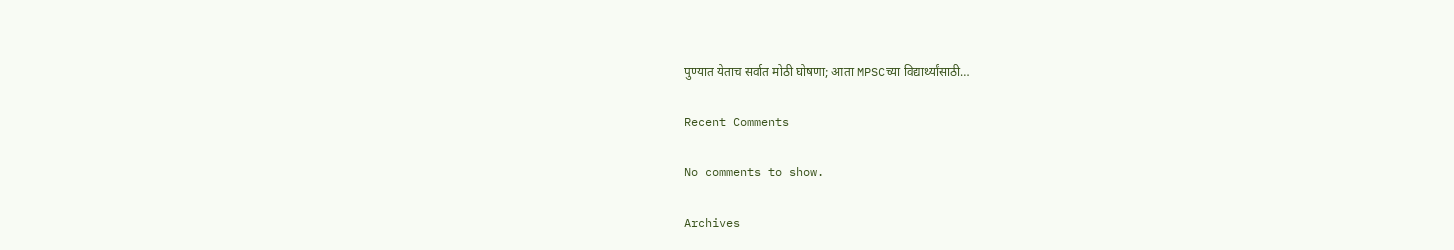पुण्यात येताच सर्वात मोठी घोषणा; आता MPSCच्या विद्यार्थ्यांसाठी…

Recent Comments

No comments to show.

Archives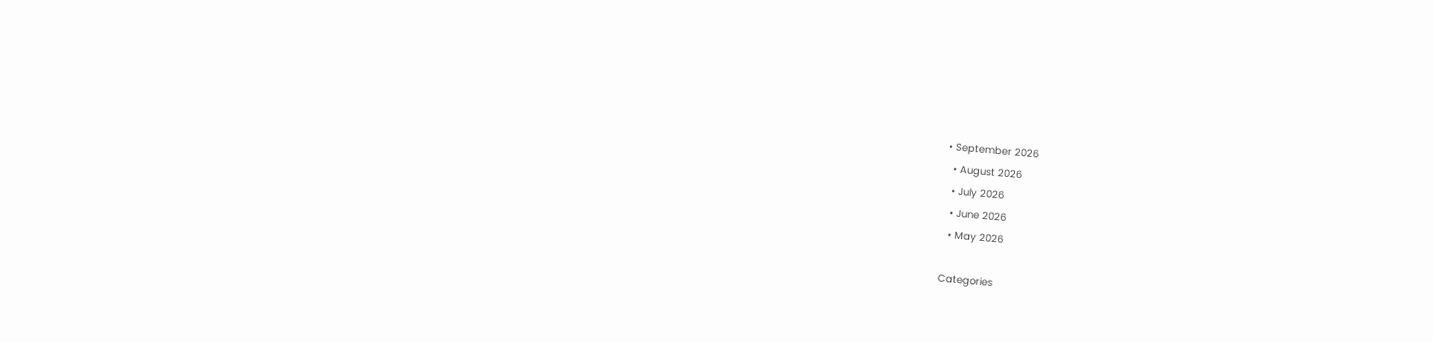• September 2026
  • August 2026
  • July 2026
  • June 2026
  • May 2026

Categories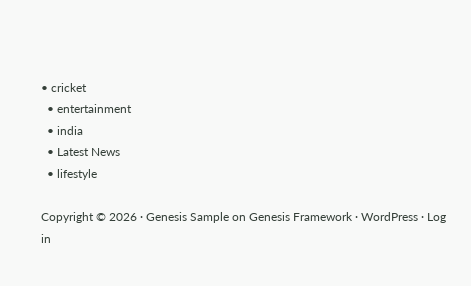• cricket
  • entertainment
  • india
  • Latest News
  • lifestyle

Copyright © 2026 · Genesis Sample on Genesis Framework · WordPress · Log in